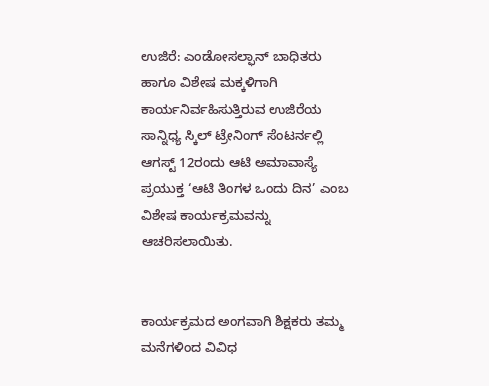ಉಜಿರೆ: ಎಂಡೋಸಲ್ಫಾನ್ ಬಾಧಿತರು ಹಾಗೂ ವಿಶೇಷ ಮಕ್ಕಳಿಗಾಗಿ ಕಾರ್ಯನಿರ್ವಹಿಸುತ್ತಿರುವ ಉಜಿರೆಯ ಸಾನ್ನಿಧ್ಯ ಸ್ಕಿಲ್ ಟ್ರೇನಿಂಗ್ ಸೆಂಟರ್ನಲ್ಲಿ ಆಗಸ್ಟ್ 12ರಂದು ಆಟಿ ಅಮಾವಾಸ್ಯೆ ಪ್ರಯುಕ್ತ ‘ಆಟಿ ತಿಂಗಳ ಒಂದು ದಿನ’ ಎಂಬ ವಿಶೇಷ ಕಾರ್ಯಕ್ರಮವನ್ನು ಆಚರಿಸಲಾಯಿತು.


ಕಾರ್ಯಕ್ರಮದ ಅಂಗವಾಗಿ ಶಿಕ್ಷಕರು ತಮ್ಮ ಮನೆಗಳಿಂದ ವಿವಿಧ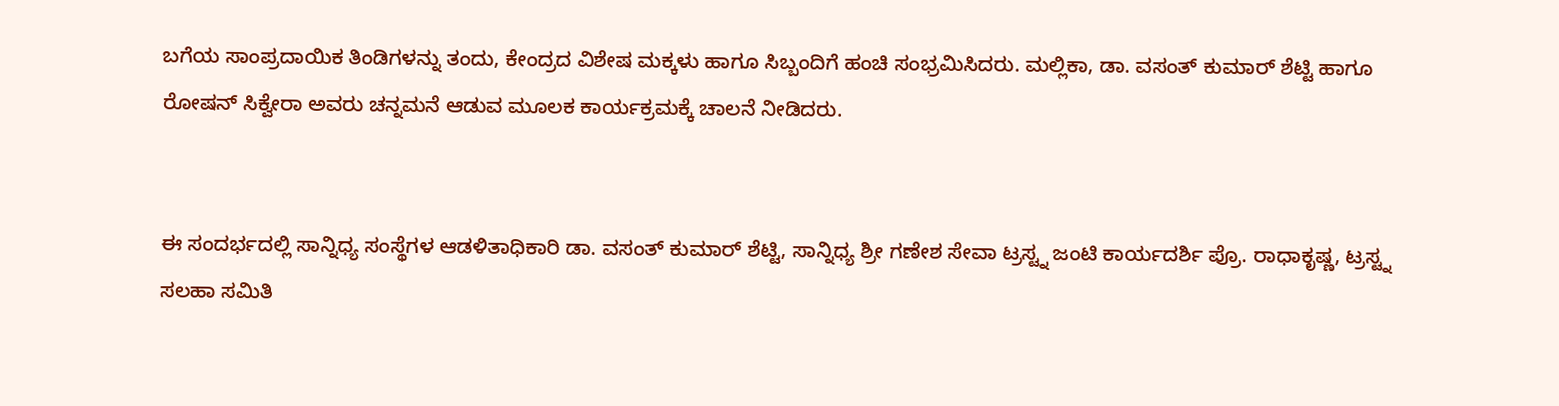ಬಗೆಯ ಸಾಂಪ್ರದಾಯಿಕ ತಿಂಡಿಗಳನ್ನು ತಂದು, ಕೇಂದ್ರದ ವಿಶೇಷ ಮಕ್ಕಳು ಹಾಗೂ ಸಿಬ್ಬಂದಿಗೆ ಹಂಚಿ ಸಂಭ್ರಮಿಸಿದರು. ಮಲ್ಲಿಕಾ, ಡಾ. ವಸಂತ್ ಕುಮಾರ್ ಶೆಟ್ಟಿ ಹಾಗೂ ರೋಷನ್ ಸಿಕ್ವೇರಾ ಅವರು ಚನ್ನಮನೆ ಆಡುವ ಮೂಲಕ ಕಾರ್ಯಕ್ರಮಕ್ಕೆ ಚಾಲನೆ ನೀಡಿದರು.


ಈ ಸಂದರ್ಭದಲ್ಲಿ ಸಾನ್ನಿಧ್ಯ ಸಂಸ್ಥೆಗಳ ಆಡಳಿತಾಧಿಕಾರಿ ಡಾ. ವಸಂತ್ ಕುಮಾರ್ ಶೆಟ್ಟಿ, ಸಾನ್ನಿಧ್ಯ ಶ್ರೀ ಗಣೇಶ ಸೇವಾ ಟ್ರಸ್ಟ್ನ ಜಂಟಿ ಕಾರ್ಯದರ್ಶಿ ಪ್ರೊ. ರಾಧಾಕೃಷ್ಣ, ಟ್ರಸ್ಟ್ನ ಸಲಹಾ ಸಮಿತಿ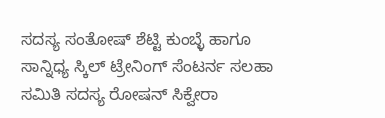ಸದಸ್ಯ ಸಂತೋಷ್ ಶೆಟ್ಟಿ ಕುಂಬ್ಳೆ ಹಾಗೂ ಸಾನ್ನಿಧ್ಯ ಸ್ಕಿಲ್ ಟ್ರೇನಿಂಗ್ ಸೆಂಟರ್ನ ಸಲಹಾ ಸಮಿತಿ ಸದಸ್ಯ ರೋಷನ್ ಸಿಕ್ವೇರಾ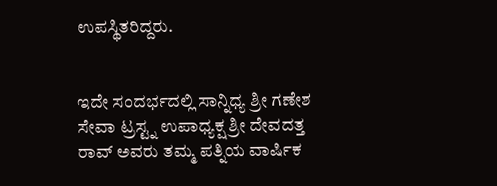ಉಪಸ್ಥಿತರಿದ್ದರು.


ಇದೇ ಸಂದರ್ಭದಲ್ಲಿ ಸಾನ್ನಿಧ್ಯ ಶ್ರೀ ಗಣೇಶ ಸೇವಾ ಟ್ರಸ್ಟ್ನ ಉಪಾಧ್ಯಕ್ಷ ಶ್ರೀ ದೇವದತ್ತ ರಾವ್ ಅವರು ತಮ್ಮ ಪತ್ನಿಯ ವಾರ್ಷಿಕ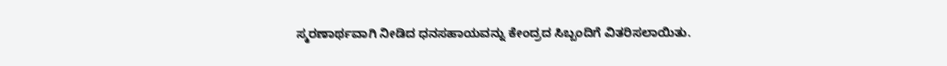ಸ್ಮರಣಾರ್ಥವಾಗಿ ನೀಡಿದ ಧನಸಹಾಯವನ್ನು ಕೇಂದ್ರದ ಸಿಬ್ಬಂದಿಗೆ ವಿತರಿಸಲಾಯಿತು.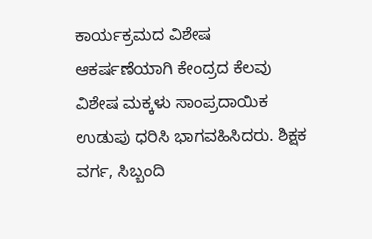ಕಾರ್ಯಕ್ರಮದ ವಿಶೇಷ ಆಕರ್ಷಣೆಯಾಗಿ ಕೇಂದ್ರದ ಕೆಲವು ವಿಶೇಷ ಮಕ್ಕಳು ಸಾಂಪ್ರದಾಯಿಕ ಉಡುಪು ಧರಿಸಿ ಭಾಗವಹಿಸಿದರು. ಶಿಕ್ಷಕ ವರ್ಗ, ಸಿಬ್ಬಂದಿ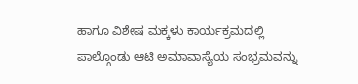ಹಾಗೂ ವಿಶೇಷ ಮಕ್ಕಳು ಕಾರ್ಯಕ್ರಮದಲ್ಲಿ ಪಾಲ್ಗೊಂಡು ಆಟಿ ಅಮಾವಾಸ್ಯೆಯ ಸಂಭ್ರಮವನ್ನು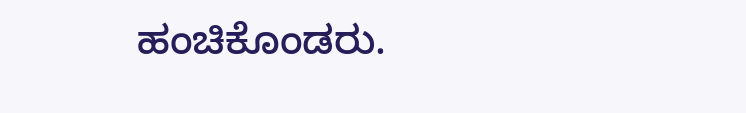ಹಂಚಿಕೊಂಡರು.